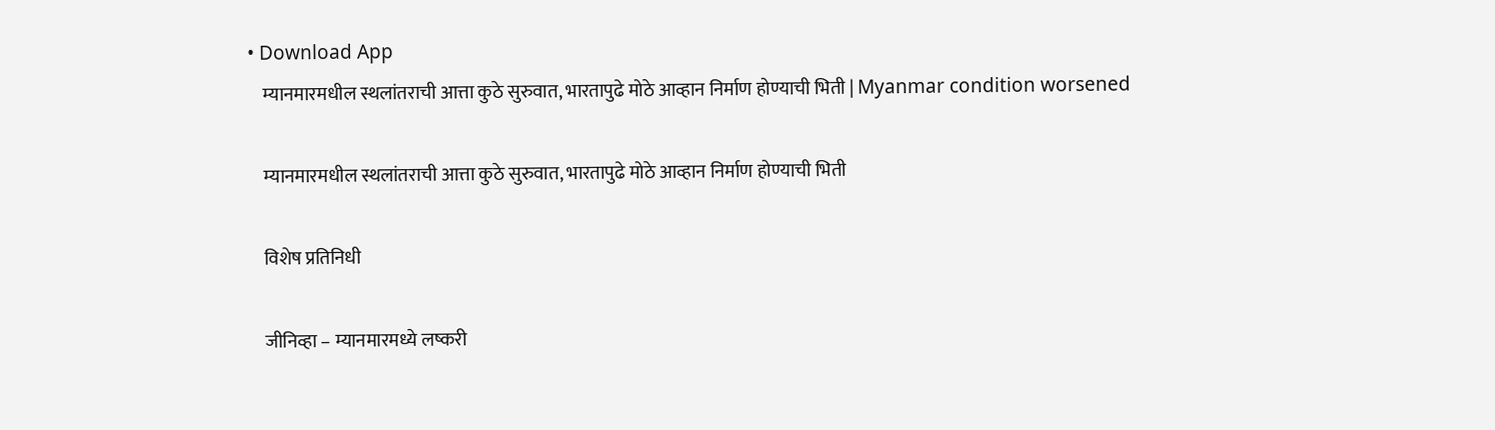• Download App
    म्यानमारमधील स्थलांतराची आत्ता कुठे सुरुवात, भारतापुढे मोठे आव्हान निर्माण होण्याची भिती | Myanmar condition worsened

    म्यानमारमधील स्थलांतराची आत्ता कुठे सुरुवात, भारतापुढे मोठे आव्हान निर्माण होण्याची भिती

    विशेष प्रतिनिधी

    जीनिव्हा – म्यानमारमध्ये लष्करी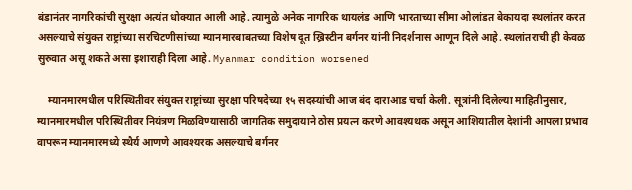बंडानंतर नागरिकांची सुरक्षा अत्यंत धोक्यात आली आहे. त्यामुळे अनेक नागरिक थायलंड आणि भारताच्या सीमा ओलांडत बेकायदा स्थलांतर करत असल्याचे संयुक्त राष्ट्रांच्या सरचिटणीसांच्या म्यानमारबाबतच्या विशेष दूत ख्रिस्टीन बर्गनर यांनी निदर्शनास आणून दिले आहे. स्थलांतराची ही केवळ सुरुवात असू शकते असा इशाराही दिला आहे. Myanmar condition worsened

    म्यानमारमधील परिस्थितीवर संयुक्त राष्ट्रांच्या सुरक्षा परिषदेच्या १५ सदस्यांची आज बंद दाराआड चर्चा केली. सूत्रांनी दिलेल्या माहितीनुसार, म्यानमारमधील परिस्थितीवर नियंत्रण मिळविण्यासाठी जागतिक समुदायाने ठोस प्रयत्न करणे आवश्यथक असून आशियातील देशांनी आपला प्रभाव वापरून म्यानमारमध्ये स्थैर्य आणणे आवश्यरक असल्याचे बर्गनर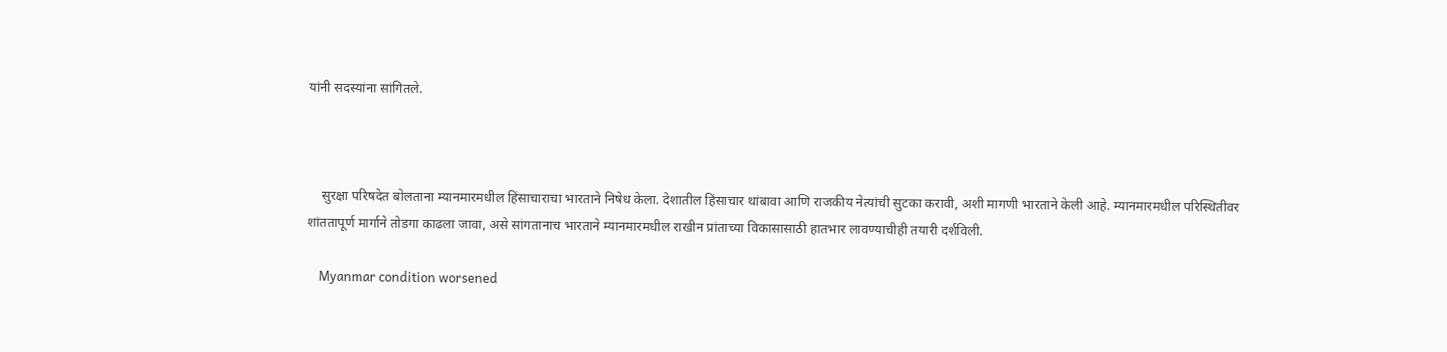यांनी सदस्यांना सांगितले.



    सुरक्षा परिषदेत बोलताना म्यानमारमधील हिंसाचाराचा भारताने निषेध केला. देशातील हिंसाचार थांबावा आणि राजकीय नेत्यांची सुटका करावी, अशी मागणी भारताने केली आहे. म्यानमारमधील परिस्थितीवर शांततापूर्ण मार्गाने तोडगा काढला जावा, असे सांगतानाच भारताने म्यानमारमधील राखीन प्रांताच्या विकासासाठी हातभार लावण्याचीही तयारी दर्शविली.

    Myanmar condition worsened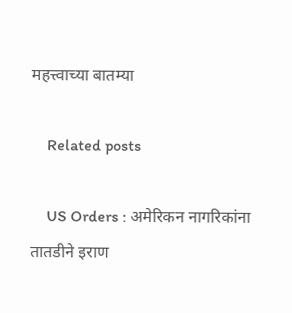महत्त्वाच्या बातम्या

    Related posts

    US Orders : अमेरिकन नागरिकांना तातडीने इराण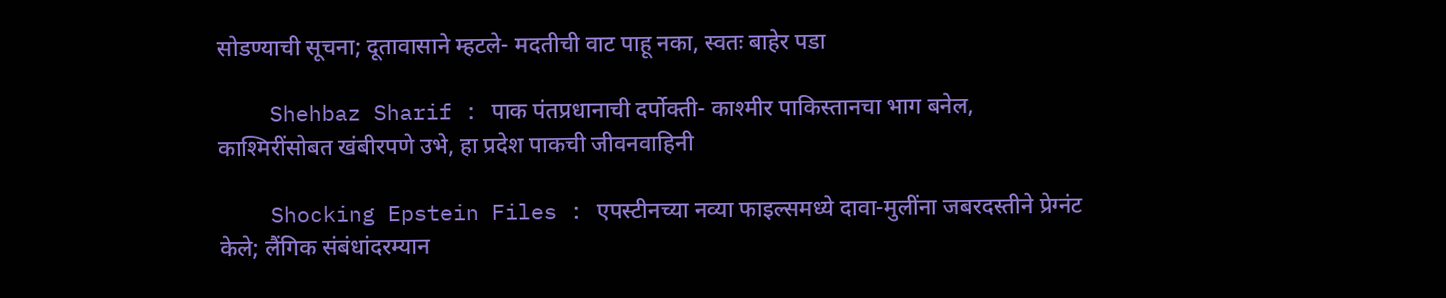सोडण्याची सूचना; दूतावासाने म्हटले- मदतीची वाट पाहू नका, स्वतः बाहेर पडा

    Shehbaz Sharif : पाक पंतप्रधानाची दर्पोक्ती- काश्मीर पाकिस्तानचा भाग बनेल, काश्मिरींसोबत खंबीरपणे उभे, हा प्रदेश पाकची जीवनवाहिनी

    Shocking Epstein Files : एपस्टीनच्या नव्या फाइल्समध्ये दावा-मुलींना जबरदस्तीने प्रेग्नंट केले; लैंगिक संबंधांदरम्यान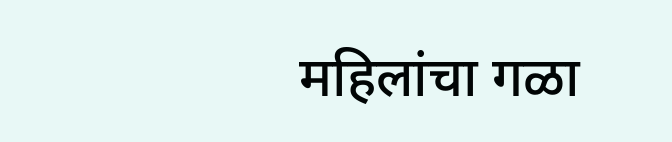महिलांचा गळा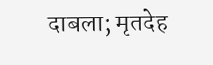दाबला; मृतदेह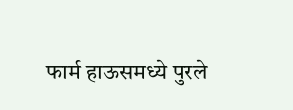फार्म हाऊसमध्ये पुरले